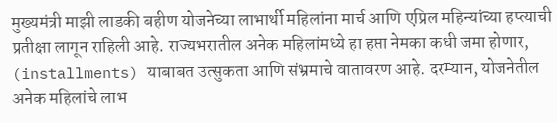मुख्यमंत्री माझी लाडकी बहीण योजनेच्या लाभार्थी महिलांना मार्च आणि एप्रिल महिन्यांच्या हप्त्याची प्रतीक्षा लागून राहिली आहे. राज्यभरातील अनेक महिलांमध्ये हा हप्ता नेमका कधी जमा होणार, (installments) याबाबत उत्सुकता आणि संभ्रमाचे वातावरण आहे. दरम्यान, योजनेतील अनेक महिलांचे लाभ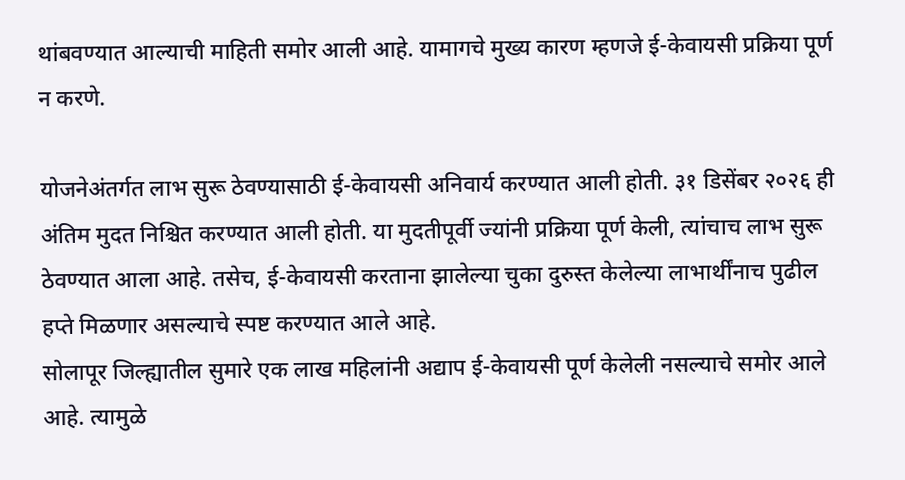थांबवण्यात आल्याची माहिती समोर आली आहे. यामागचे मुख्य कारण म्हणजे ई-केवायसी प्रक्रिया पूर्ण न करणे.

योजनेअंतर्गत लाभ सुरू ठेवण्यासाठी ई-केवायसी अनिवार्य करण्यात आली होती. ३१ डिसेंबर २०२६ ही अंतिम मुदत निश्चित करण्यात आली होती. या मुदतीपूर्वी ज्यांनी प्रक्रिया पूर्ण केली, त्यांचाच लाभ सुरू ठेवण्यात आला आहे. तसेच, ई-केवायसी करताना झालेल्या चुका दुरुस्त केलेल्या लाभार्थींनाच पुढील हप्ते मिळणार असल्याचे स्पष्ट करण्यात आले आहे.
सोलापूर जिल्ह्यातील सुमारे एक लाख महिलांनी अद्याप ई-केवायसी पूर्ण केलेली नसल्याचे समोर आले आहे. त्यामुळे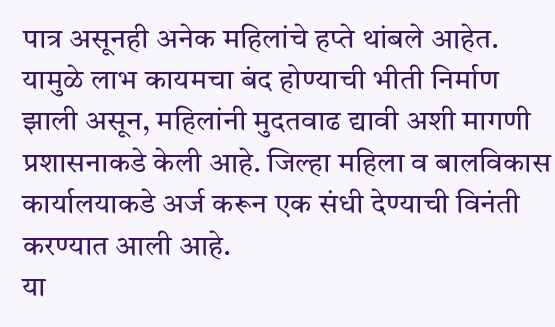पात्र असूनही अनेक महिलांचे हप्ते थांबले आहेत. यामुळे लाभ कायमचा बंद होण्याची भीती निर्माण झाली असून, महिलांनी मुदतवाढ द्यावी अशी मागणी प्रशासनाकडे केली आहे. जिल्हा महिला व बालविकास कार्यालयाकडे अर्ज करून एक संधी देण्याची विनंती करण्यात आली आहे.
या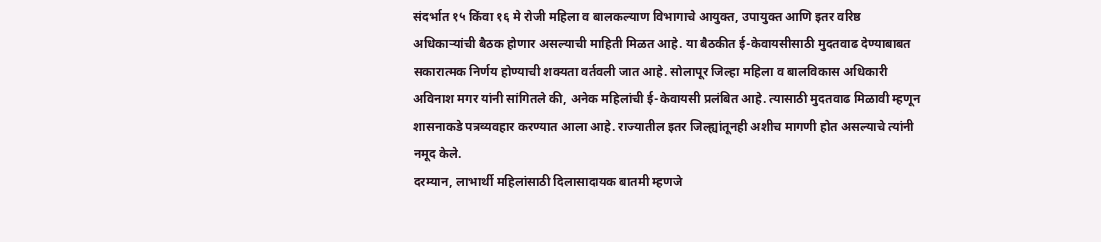संदर्भात १५ किंवा १६ मे रोजी महिला व बालकल्याण विभागाचे आयुक्त, उपायुक्त आणि इतर वरिष्ठ अधिकाऱ्यांची बैठक होणार असल्याची माहिती मिळत आहे. या बैठकीत ई-केवायसीसाठी मुदतवाढ देण्याबाबत सकारात्मक निर्णय होण्याची शक्यता वर्तवली जात आहे. सोलापूर जिल्हा महिला व बालविकास अधिकारी अविनाश मगर यांनी सांगितले की, अनेक महिलांची ई-केवायसी प्रलंबित आहे. त्यासाठी मुदतवाढ मिळावी म्हणून शासनाकडे पत्रव्यवहार करण्यात आला आहे. राज्यातील इतर जिल्ह्यांतूनही अशीच मागणी होत असल्याचे त्यांनी नमूद केले.
दरम्यान, लाभार्थी महिलांसाठी दिलासादायक बातमी म्हणजे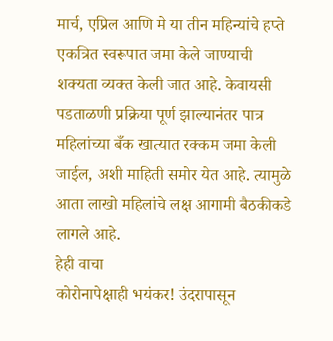मार्च, एप्रिल आणि मे या तीन महिन्यांचे हप्ते एकत्रित स्वरूपात जमा केले जाण्याची शक्यता व्यक्त केली जात आहे. केवायसी पडताळणी प्रक्रिया पूर्ण झाल्यानंतर पात्र महिलांच्या बँक खात्यात रक्कम जमा केली जाईल, अशी माहिती समोर येत आहे. त्यामुळे आता लाखो महिलांचे लक्ष आगामी बैठकीकडे लागले आहे.
हेही वाचा
कोरोनापेक्षाही भयंकर! उंदरापासून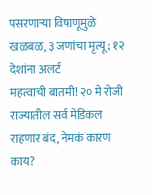पसरणाऱ्या विषाणूमुळे खळबळ, ३ जणांचा मृत्यू; १२ देशांना अलर्ट
महत्वाची बातमी! २० मे रोजी राज्यातील सर्व मेडिकल राहणार बंद, नेमकं कारण काय?